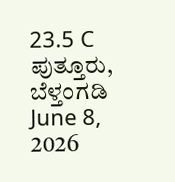23.5 C
ಪುತ್ತೂರು, ಬೆಳ್ತಂಗಡಿ
June 8, 2026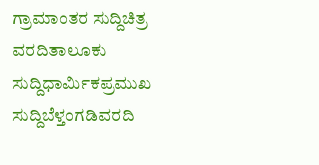ಗ್ರಾಮಾಂತರ ಸುದ್ದಿಚಿತ್ರ ವರದಿತಾಲೂಕು ಸುದ್ದಿಧಾರ್ಮಿಕಪ್ರಮುಖ ಸುದ್ದಿಬೆಳ್ತಂಗಡಿವರದಿ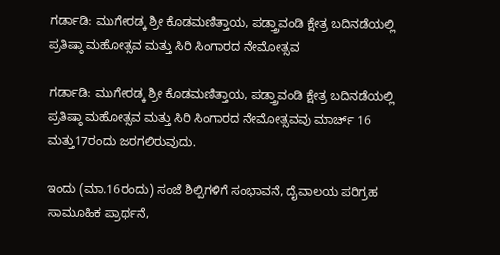ಗರ್ಡಾಡಿ: ಮುಗೇರಡ್ಕ ಶ್ರೀ ಕೊಡಮಣಿತ್ತಾಯ, ಪಡ್ತ್ರಾವಂಡಿ ಕ್ಷೇತ್ರ ಬದಿನಡೆಯಲ್ಲಿ ಪ್ರತಿಷ್ಠಾ ಮಹೋತ್ಸವ ಮತ್ತು ಸಿರಿ ಸಿಂಗಾರದ ನೇಮೋತ್ಸವ

ಗರ್ಡಾಡಿ: ಮುಗೇರಡ್ಕ ಶ್ರೀ ಕೊಡಮಣಿತ್ತಾಯ, ಪಡ್ತ್ರಾವಂಡಿ ಕ್ಷೇತ್ರ ಬದಿನಡೆಯಲ್ಲಿ ಪ್ರತಿಷ್ಠಾ ಮಹೋತ್ಸವ ಮತ್ತು ಸಿರಿ ಸಿಂಗಾರದ ನೇಮೋತ್ಸವವು ಮಾರ್ಚ್ 16 ಮತ್ತು17ರಂದು ಜರಗಲಿರುವುದು.

ಇಂದು (ಮಾ.16ರಂದು) ಸಂಜೆ ಶಿಲ್ಪಿಗಳಿಗೆ ಸಂಭಾವನೆ, ದೈವಾಲಯ ಪರಿಗ್ರಹ ಸಾಮೂಹಿಕ ಪ್ರಾರ್ಥನೆ,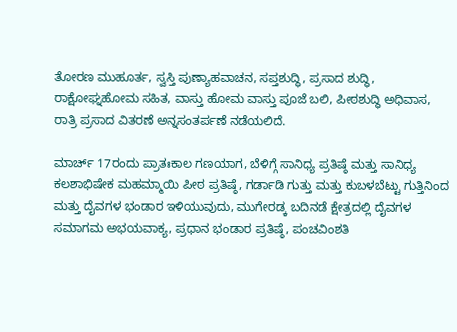ತೋರಣ ಮುಹೂರ್ತ, ಸ್ವಸ್ತಿ ಪುಣ್ಯಾಹವಾಚನ, ಸಪ್ತಶುದ್ಧಿ, ಪ್ರಸಾದ ಶುದ್ಧಿ, ರಾಕ್ಷೋಘ್ನಹೋಮ ಸಹಿತ, ವಾಸ್ತು ಹೋಮ ವಾಸ್ತು ಪೂಜೆ ಬಲಿ, ಪೀಠಶುದ್ಧಿ ಅಧಿವಾಸ, ರಾತ್ರಿ ಪ್ರಸಾದ ವಿತರಣೆ ಅನ್ನಸಂತರ್ಪಣೆ ನಡೆಯಲಿದೆ.

ಮಾರ್ಚ್ 17ರಂದು ಪ್ರಾತಃಕಾಲ ಗಣಯಾಗ, ಬೆಳಿಗ್ಗೆ ಸಾನಿಧ್ಯ ಪ್ರತಿಷ್ಠೆ ಮತ್ತು ಸಾನಿಧ್ಯ ಕಲಶಾಭಿಷೇಕ ಮಹಮ್ಮಾಯಿ ಪೀಠ ಪ್ರತಿಷ್ಠೆ, ಗರ್ಡಾಡಿ ಗುತ್ತು ಮತ್ತು ಕುಬಳಬೆಟ್ಟು ಗುತ್ತಿನಿಂದ ಮತ್ತು ದೈವಗಳ ಭಂಡಾರ ಇಳಿಯುವುದು, ಮುಗೇರಡ್ಕ ಬದಿನಡೆ ಕ್ಷೇತ್ರದಲ್ಲಿ ದೈವಗಳ ಸಮಾಗಮ ಅಭಯವಾಕ್ಯ, ಪ್ರಧಾನ ಭಂಡಾರ ಪ್ರತಿಷ್ಠೆ, ಪಂಚವಿಂಶತಿ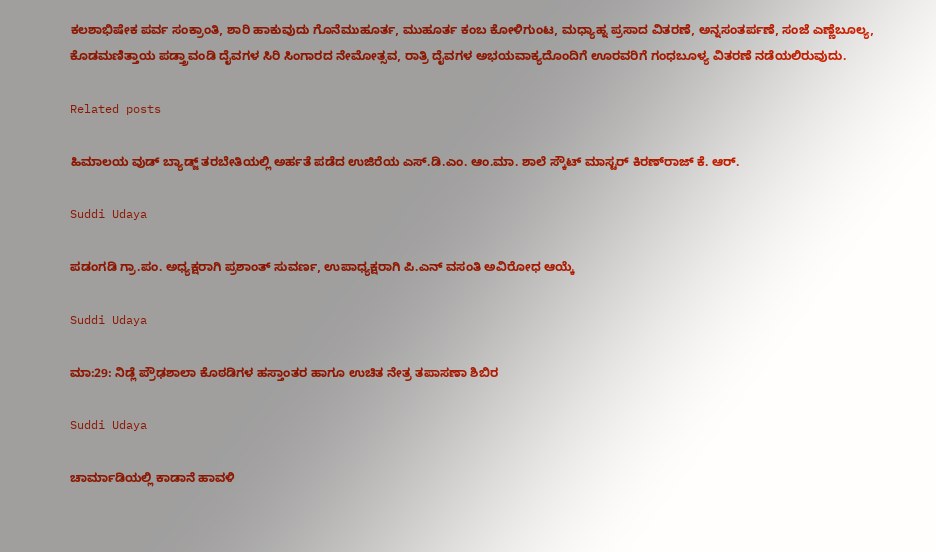ಕಲಶಾಭಿಷೇಕ ಪರ್ವ ಸಂಕ್ರಾಂತಿ, ಶಾರಿ ಹಾಕುವುದು ಗೊನೆಮುಹೂರ್ತ, ಮುಹೂರ್ತ ಕಂಬ ಕೋಳಿಗುಂಟ, ಮಧ್ಯಾಹ್ನ ಪ್ರಸಾದ ವಿತರಣೆ, ಅನ್ನಸಂತರ್ಪಣೆ, ಸಂಜೆ ಎಣ್ಣೆಬೂಲ್ಯ, ಕೊಡಮಣಿತ್ತಾಯ ಪಡ್ತ್ರಾವಂಡಿ ದೈವಗಳ ಸಿರಿ ಸಿಂಗಾರದ ನೇಮೋತ್ಸವ, ರಾತ್ರಿ ದೈವಗಳ ಅಭಯವಾಕ್ಯದೊಂದಿಗೆ ಊರವರಿಗೆ ಗಂಧಬೂಳ್ಯ ವಿತರಣೆ ನಡೆಯಲಿರುವುದು.

Related posts

ಹಿಮಾಲಯ ವುಡ್ ಬ್ಯಾಡ್ಜ್ ತರಬೇತಿಯಲ್ಲಿ ಅರ್ಹತೆ ಪಡೆದ ಉಜಿರೆಯ ಎಸ್.ಡಿ.ಎಂ. ಆಂ.ಮಾ. ಶಾಲೆ ಸ್ಕೌಟ್ ಮಾಸ್ಟರ್ ಕಿರಣ್‌ರಾಜ್ ಕೆ. ಆರ್.

Suddi Udaya

ಪಡಂಗಡಿ ಗ್ರಾ.ಪಂ. ಅಧ್ಯಕ್ಷರಾಗಿ ಪ್ರಶಾಂತ್ ಸುವರ್ಣ, ಉಪಾಧ್ಯಕ್ಷರಾಗಿ ಪಿ.ಎನ್ ವಸಂತಿ ಅವಿರೋಧ ಆಯ್ಕೆ

Suddi Udaya

ಮಾ:29: ನಿಡ್ಲೆ ಪ್ರೌಢಶಾಲಾ ಕೊಠಡಿಗಳ ಹಸ್ತಾಂತರ ಹಾಗೂ ಉಚಿತ ನೇತ್ರ ತಪಾಸಣಾ ಶಿಬಿರ

Suddi Udaya

ಚಾರ್ಮಾಡಿಯಲ್ಲಿ ಕಾಡಾನೆ ಹಾವಳಿ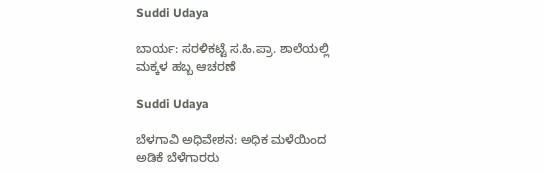Suddi Udaya

ಬಾರ್ಯ: ಸರಳಿಕಟ್ಟೆ ಸ.ಹಿ.ಪ್ರಾ. ಶಾಲೆಯಲ್ಲಿ ಮಕ್ಕಳ ಹಬ್ಬ ಆಚರಣೆ

Suddi Udaya

ಬೆಳಗಾವಿ ಅಧಿವೇಶನ: ಅಧಿಕ ಮಳೆಯಿಂದ ಅಡಿಕೆ ಬೆಳೆಗಾರರು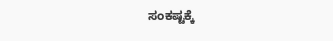ಸಂಕಷ್ಟಕ್ಕೆ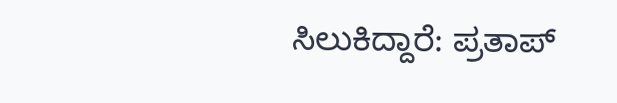ಸಿಲುಕಿದ್ದಾರೆ: ಪ್ರತಾಪ್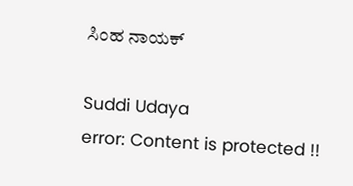ಸಿಂಹ ನಾಯಕ್

Suddi Udaya
error: Content is protected !!